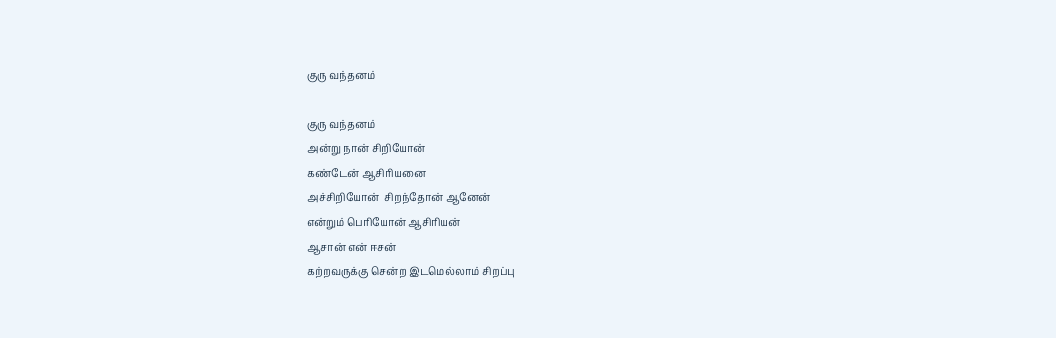குரு வந்தனம்

குரு வந்தனம்
அன்று நான் சிறியோன்
கண்டேன் ஆசிரியனை
அச்சிறியோன்  சிறந்தோன் ஆனேன்
என்றும் பெரியோன் ஆசிரியன்
ஆசான் என் ஈசன்
கற்றவருக்கு சென்ற இடமெல்லாம் சிறப்பு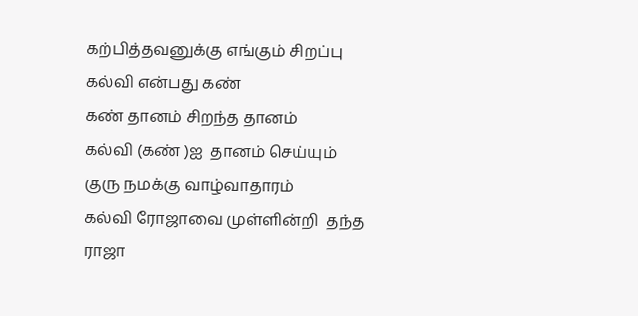கற்பித்தவனுக்கு எங்கும் சிறப்பு
கல்வி என்பது கண்
கண் தானம் சிறந்த தானம்
கல்வி (கண் )ஐ  தானம் செய்யும்
குரு நமக்கு வாழ்வாதாரம்
கல்வி ரோஜாவை முள்ளின்றி  தந்த
ராஜா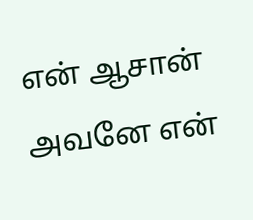என் ஆசான் அவனே என்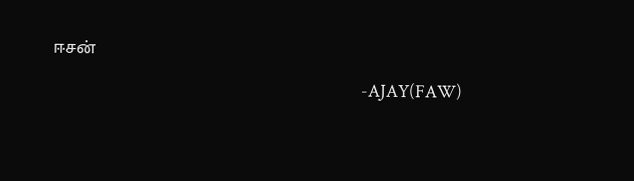ஈசன்

                                                                             -AJAY(FAW)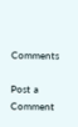Comments

Post a Comment